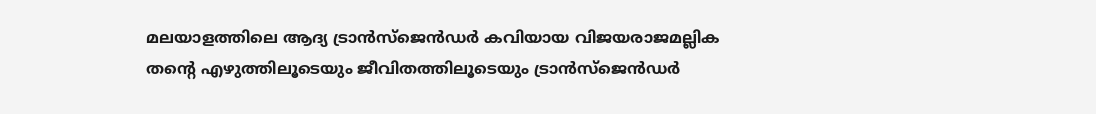മലയാളത്തിലെ ആദ്യ ട്രാൻസ്ജെൻഡർ കവിയായ വിജയരാജമല്ലിക തൻ്റെ എഴുത്തിലൂടെയും ജീവിതത്തിലൂടെയും ട്രാൻസ്ജെൻഡർ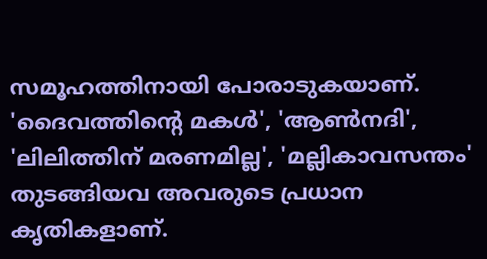സമൂഹത്തിനായി പോരാടുകയാണ്. 'ദൈവത്തിന്റെ മകൾ', 'ആൺനദി', 'ലിലിത്തിന് മരണമില്ല', 'മല്ലികാവസന്തം' തുടങ്ങിയവ അവരുടെ പ്രധാന കൃതികളാണ്.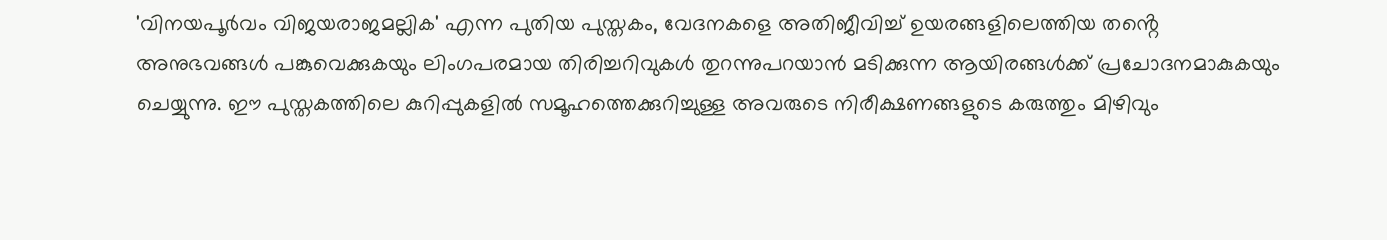'വിനയപൂർവം വിജയരാജമല്ലിക' എന്ന പുതിയ പുസ്തകം, വേദനകളെ അതിജീവിച്ച് ഉയരങ്ങളിലെത്തിയ തൻ്റെ അനുഭവങ്ങൾ പങ്കുവെക്കുകയും ലിംഗപരമായ തിരിച്ചറിവുകൾ തുറന്നുപറയാൻ മടിക്കുന്ന ആയിരങ്ങൾക്ക് പ്രചോദനമാകുകയും ചെയ്യുന്നു. ഈ പുസ്തകത്തിലെ കുറിപ്പുകളിൽ സമൂഹത്തെക്കുറിച്ചുള്ള അവരുടെ നിരീക്ഷണങ്ങളുടെ കരുത്തും മിഴിവും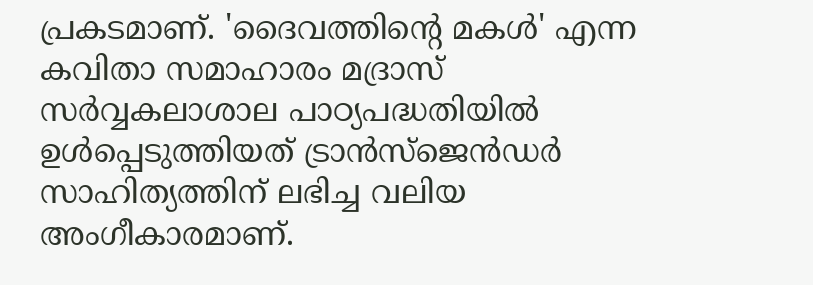പ്രകടമാണ്. 'ദൈവത്തിന്റെ മകൾ' എന്ന കവിതാ സമാഹാരം മദ്രാസ് സർവ്വകലാശാല പാഠ്യപദ്ധതിയിൽ ഉൾപ്പെടുത്തിയത് ട്രാൻസ്ജെൻഡർ സാഹിത്യത്തിന് ലഭിച്ച വലിയ അംഗീകാരമാണ്.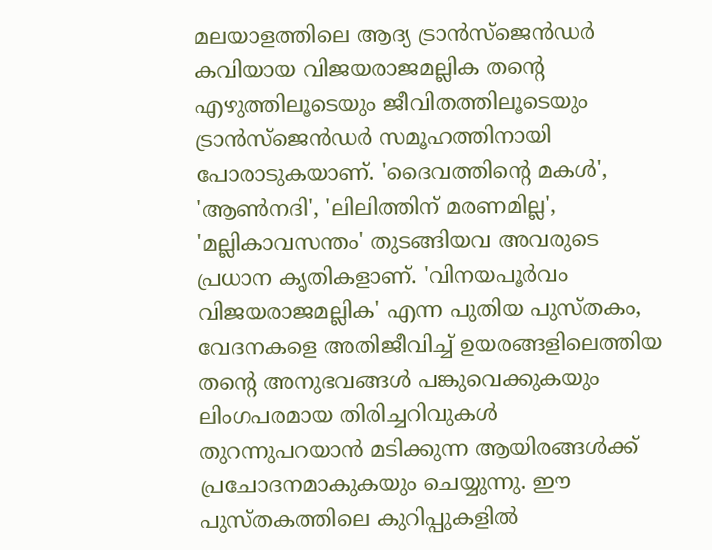മലയാളത്തിലെ ആദ്യ ട്രാൻസ്ജെൻഡർ കവിയായ വിജയരാജമല്ലിക തൻ്റെ എഴുത്തിലൂടെയും ജീവിതത്തിലൂടെയും ട്രാൻസ്ജെൻഡർ സമൂഹത്തിനായി പോരാടുകയാണ്. 'ദൈവത്തിന്റെ മകൾ', 'ആൺനദി', 'ലിലിത്തിന് മരണമില്ല', 'മല്ലികാവസന്തം' തുടങ്ങിയവ അവരുടെ പ്രധാന കൃതികളാണ്. 'വിനയപൂർവം വിജയരാജമല്ലിക' എന്ന പുതിയ പുസ്തകം, വേദനകളെ അതിജീവിച്ച് ഉയരങ്ങളിലെത്തിയ തൻ്റെ അനുഭവങ്ങൾ പങ്കുവെക്കുകയും ലിംഗപരമായ തിരിച്ചറിവുകൾ തുറന്നുപറയാൻ മടിക്കുന്ന ആയിരങ്ങൾക്ക് പ്രചോദനമാകുകയും ചെയ്യുന്നു. ഈ പുസ്തകത്തിലെ കുറിപ്പുകളിൽ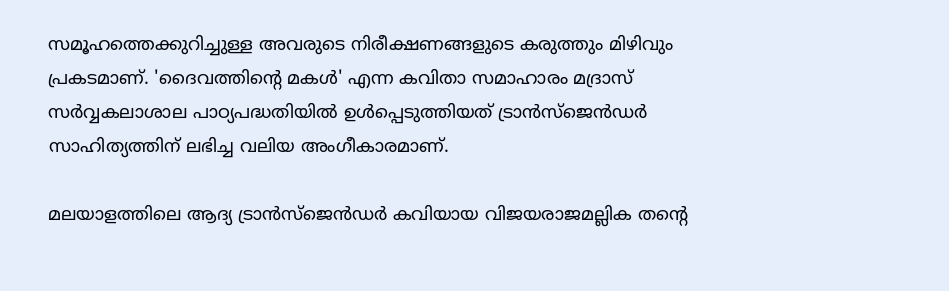സമൂഹത്തെക്കുറിച്ചുള്ള അവരുടെ നിരീക്ഷണങ്ങളുടെ കരുത്തും മിഴിവും പ്രകടമാണ്. 'ദൈവത്തിന്റെ മകൾ' എന്ന കവിതാ സമാഹാരം മദ്രാസ് സർവ്വകലാശാല പാഠ്യപദ്ധതിയിൽ ഉൾപ്പെടുത്തിയത് ട്രാൻസ്ജെൻഡർ സാഹിത്യത്തിന് ലഭിച്ച വലിയ അംഗീകാരമാണ്.

മലയാളത്തിലെ ആദ്യ ട്രാൻസ്ജെൻഡർ കവിയായ വിജയരാജമല്ലിക തൻ്റെ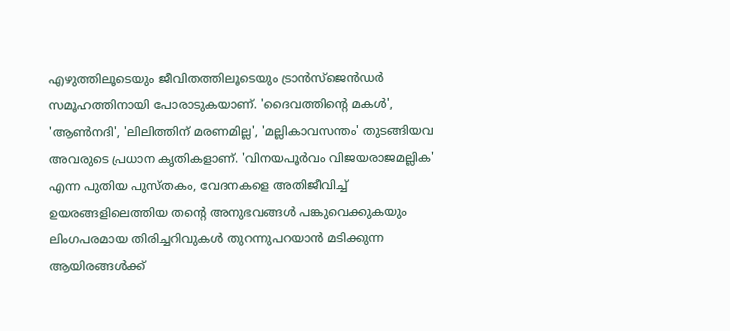എഴുത്തിലൂടെയും ജീവിതത്തിലൂടെയും ട്രാൻസ്ജെൻഡർ സമൂഹത്തിനായി പോരാടുകയാണ്. 'ദൈവത്തിന്റെ മകൾ', 'ആൺനദി', 'ലിലിത്തിന് മരണമില്ല', 'മല്ലികാവസന്തം' തുടങ്ങിയവ അവരുടെ പ്രധാന കൃതികളാണ്. 'വിനയപൂർവം വിജയരാജമല്ലിക' എന്ന പുതിയ പുസ്തകം, വേദനകളെ അതിജീവിച്ച് ഉയരങ്ങളിലെത്തിയ തൻ്റെ അനുഭവങ്ങൾ പങ്കുവെക്കുകയും ലിംഗപരമായ തിരിച്ചറിവുകൾ തുറന്നുപറയാൻ മടിക്കുന്ന ആയിരങ്ങൾക്ക്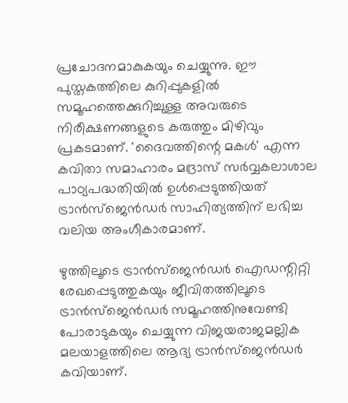പ്രചോദനമാകുകയും ചെയ്യുന്നു. ഈ പുസ്തകത്തിലെ കുറിപ്പുകളിൽ സമൂഹത്തെക്കുറിച്ചുള്ള അവരുടെ നിരീക്ഷണങ്ങളുടെ കരുത്തും മിഴിവും പ്രകടമാണ്. 'ദൈവത്തിന്റെ മകൾ' എന്ന കവിതാ സമാഹാരം മദ്രാസ് സർവ്വകലാശാല പാഠ്യപദ്ധതിയിൽ ഉൾപ്പെടുത്തിയത് ട്രാൻസ്ജെൻഡർ സാഹിത്യത്തിന് ലഭിച്ച വലിയ അംഗീകാരമാണ്.

ഴുത്തിലൂടെ ട്രാൻസ്ജെൻഡർ ഐഡന്റിറ്റി രേഖപ്പെടുത്തുകയും ജീവിതത്തിലൂടെ ട്രാൻസ്ജെൻഡർ സമൂഹത്തിനുവേണ്ടി പോരാടുകയും ചെയ്യുന്ന വിജയരാജമല്ലിക മലയാളത്തിലെ ആദ്യ ട്രാൻസ്ജെൻഡർ കവിയാണ്.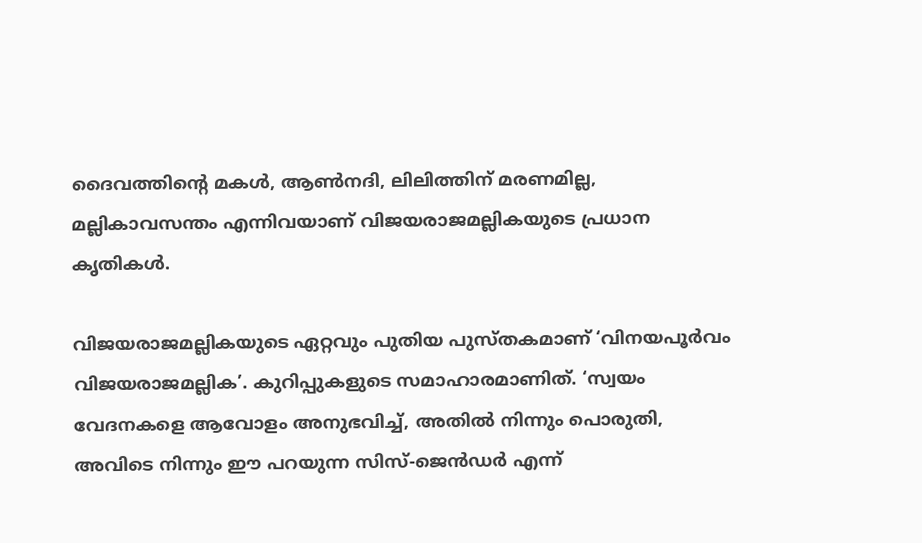ദൈവത്തിന്റെ മകൾ, ആൺനദി, ലിലിത്തിന് മരണമില്ല, മല്ലികാവസന്തം എന്നിവയാണ് വിജയരാജമല്ലികയുടെ പ്രധാന കൃതികൾ.

വിജയരാജമല്ലികയുടെ ഏറ്റവും പുതിയ പുസ്തകമാണ് ‘വിനയപൂർവം വിജയരാജമല്ലിക’. കുറിപ്പുകളുടെ സമാഹാരമാണിത്. ‘സ്വയം വേദനകളെ ആവോളം അനുഭവിച്ച്, അതിൽ നിന്നും പൊരുതി, അവിടെ നിന്നും ഈ പറയുന്ന സിസ്-ജെൻഡർ എന്ന്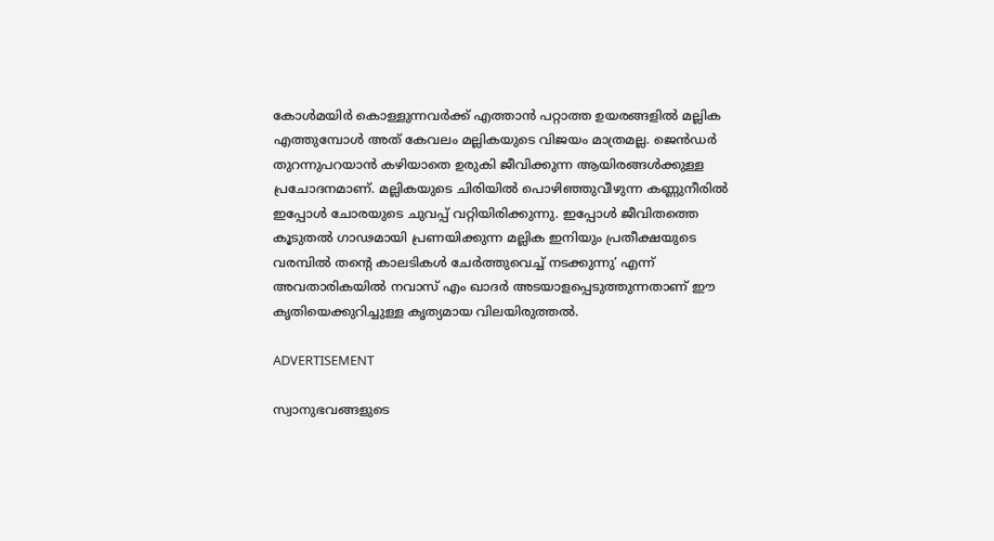കോൾമയിർ കൊള്ളുന്നവർക്ക് എത്താൻ പറ്റാത്ത ഉയരങ്ങളിൽ മല്ലിക എത്തുമ്പോൾ അത് കേവലം മല്ലികയുടെ വിജയം മാത്രമല്ല. ജെൻഡർ തുറന്നുപറയാൻ കഴിയാതെ ഉരുകി ജീവിക്കുന്ന ആയിരങ്ങൾക്കുള്ള പ്രചോദനമാണ്. മല്ലികയുടെ ചിരിയിൽ പൊഴിഞ്ഞുവീഴുന്ന കണ്ണുനീരിൽ ഇപ്പോൾ ചോരയുടെ ചുവപ്പ് വറ്റിയിരിക്കുന്നു. ഇപ്പോൾ ജീവിതത്തെ കൂടുതൽ ഗാഢമായി പ്രണയിക്കുന്ന മല്ലിക ഇനിയും പ്രതീക്ഷയുടെ വരമ്പിൽ തന്റെ കാലടികൾ ചേർത്തുവെച്ച് നടക്കുന്നു’ എന്ന് അവതാരികയിൽ നവാസ് എം ഖാദർ അടയാളപ്പെടുത്തുന്നതാണ് ഈ കൃതിയെക്കുറിച്ചുള്ള കൃത്യമായ വിലയിരുത്തൽ.

ADVERTISEMENT

സ്വാനുഭവങ്ങളുടെ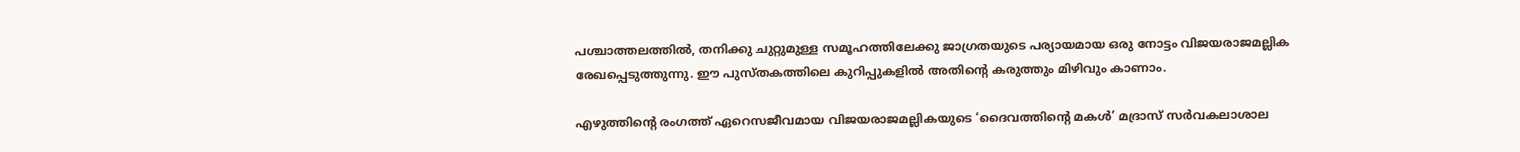പശ്ചാത്തലത്തിൽ, തനിക്കു ചുറ്റുമുള്ള സമൂഹത്തിലേക്കു ജാഗ്രതയുടെ പര്യായമായ ഒരു നോട്ടം വിജയരാജമല്ലിക രേഖപ്പെടുത്തുന്നു. ഈ പുസ്തകത്തിലെ കുറിപ്പുകളില്‍ അതിന്റെ കരുത്തും മിഴിവും കാണാം.

എഴുത്തിന്റെ രംഗത്ത് ഏറെസജീവമായ വിജയരാജമല്ലികയുടെ ‘ദൈവത്തിന്റെ മകള്‍’ മദ്രാസ് സര്‍വകലാശാല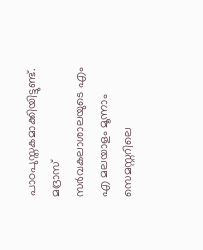പാഠപുസ്തകമാക്കിയിട്ടുണ്ട്. മദ്രാസ് സര്‍വകലാശാലയുടെ എം എ മലയാളം മൂന്നാം സെമസ്റ്ററിലെ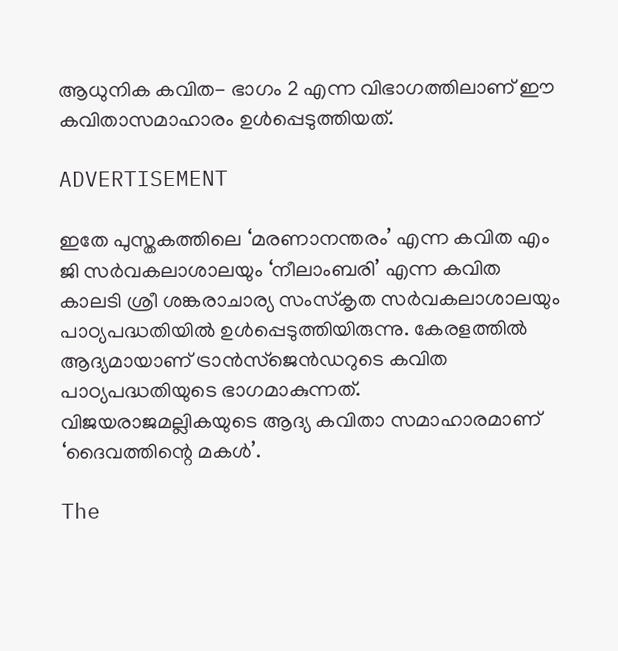ആധുനിക കവിത- ഭാഗം 2 എന്ന വിഭാഗത്തിലാണ് ഈ കവിതാസമാഹാരം ഉള്‍പ്പെടുത്തിയത്.

ADVERTISEMENT

ഇതേ പുസ്തകത്തിലെ ‘മരണാനന്തരം’ എന്ന കവിത എം ജി സര്‍വകലാശാലയും ‘നീലാംബരി’ എന്ന കവിത കാലടി ശ്രീ ശങ്കരാചാര്യ സംസ്‌കൃത സര്‍വകലാശാലയും പാഠ്യപദ്ധതിയില്‍ ഉള്‍പ്പെടുത്തിയിരുന്നു. കേരളത്തില്‍ ആദ്യമായാണ് ട്രാന്‍സ്‌ജെന്‍ഡറുടെ കവിത പാഠ്യപദ്ധതിയുടെ ഭാഗമാകുന്നത്. വിജയരാജമല്ലികയുടെ ആദ്യ കവിതാ സമാഹാരമാണ് ‘ദൈവത്തിന്റെ മകള്‍’.

The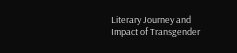Literary Journey and Impact of Transgender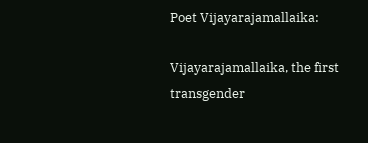Poet Vijayarajamallaika:

Vijayarajamallaika, the first transgender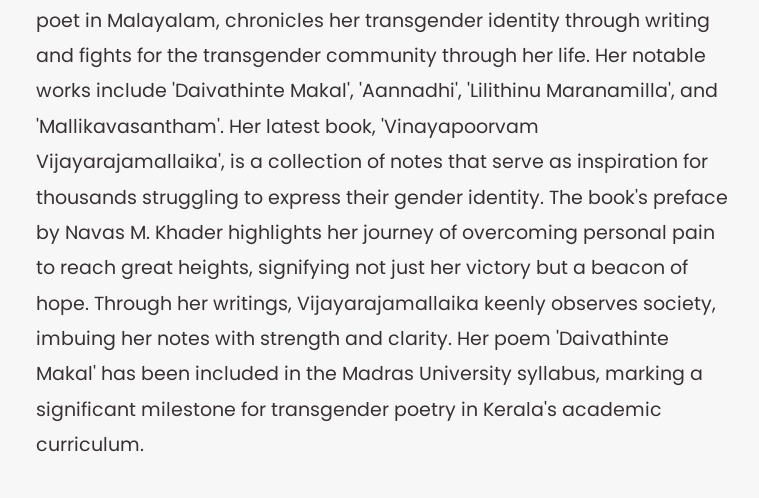poet in Malayalam, chronicles her transgender identity through writing and fights for the transgender community through her life. Her notable works include 'Daivathinte Makal', 'Aannadhi', 'Lilithinu Maranamilla', and 'Mallikavasantham'. Her latest book, 'Vinayapoorvam Vijayarajamallaika', is a collection of notes that serve as inspiration for thousands struggling to express their gender identity. The book's preface by Navas M. Khader highlights her journey of overcoming personal pain to reach great heights, signifying not just her victory but a beacon of hope. Through her writings, Vijayarajamallaika keenly observes society, imbuing her notes with strength and clarity. Her poem 'Daivathinte Makal' has been included in the Madras University syllabus, marking a significant milestone for transgender poetry in Kerala's academic curriculum.